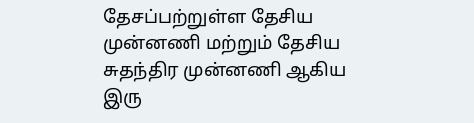தேசப்பற்றுள்ள தேசிய முன்னணி மற்றும் தேசிய சுதந்திர முன்னணி ஆகிய இரு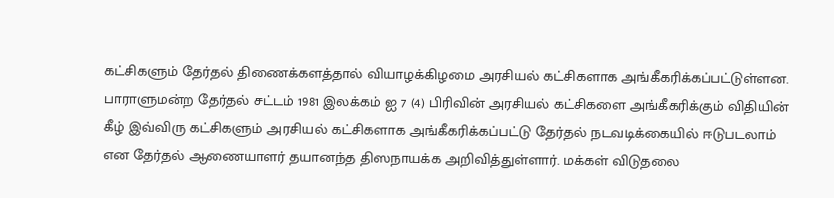கட்சிகளும் தேர்தல் திணைக்களத்தால் வியாழக்கிழமை அரசியல் கட்சிகளாக அங்கீகரிக்கப்பட்டுள்ளன. பாராளுமன்ற தேர்தல் சட்டம் 1981 இலக்கம் ஐ 7 (4) பிரிவின் அரசியல் கட்சிகளை அங்கீகரிக்கும் விதியின் கீழ் இவ்விரு கட்சிகளும் அரசியல் கட்சிகளாக அங்கீகரிக்கப்பட்டு தேர்தல் நடவடிக்கையில் ஈடுபடலாம் என தேர்தல் ஆணையாளர் தயானந்த திஸநாயக்க அறிவித்துள்ளார். மக்கள் விடுதலை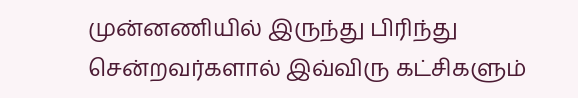முன்னணியில் இருந்து பிரிந்து சென்றவர்களால் இவ்விரு கட்சிகளும்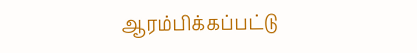ஆரம்பிக்கப்பட்டு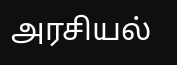அரசியல்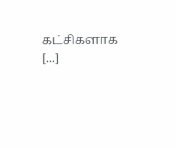கட்சிகளாக [...]